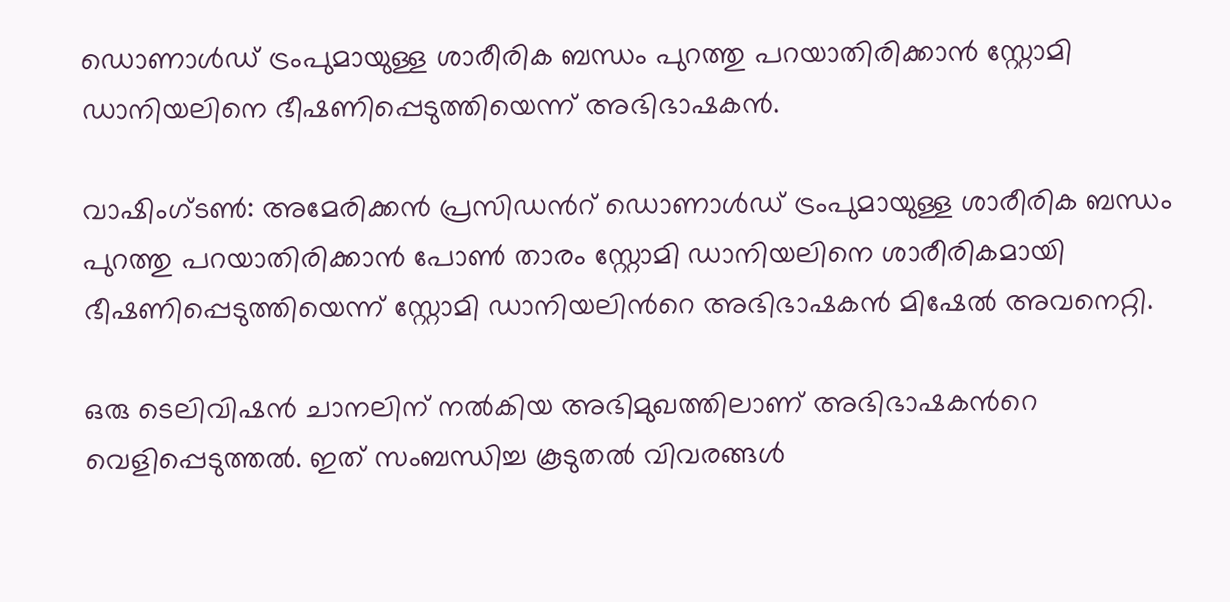ഡൊണാള്‍ഡ് ട്രംപുമായുള്ള ശാരീരിക ബന്ധം പുറത്തു പറയാതിരിക്കാന്‍ സ്റ്റോമി ഡാനിയലിനെ ഭീഷണിപ്പെടുത്തിയെന്ന് അഭിഭാഷകന്‍.

വാഷിംഗ്ടണ്‍: അമേരിക്കന്‍ പ്രസിഡന്‍റ് ഡൊണാള്‍ഡ് ട്രംപുമായുള്ള ശാരീരിക ബന്ധം പുറത്തു പറയാതിരിക്കാന്‍ പോണ്‍ താരം സ്റ്റോമി ഡാനിയലിനെ ശാരീരികമായി ഭീഷണിപ്പെടുത്തിയെന്ന് സ്റ്റോമി ഡാനിയലിന്‍റെ അഭിഭാഷകന്‍ മിഷേല്‍ അവനെറ്റി.

ഒരു ടെലിവിഷന്‍ ചാനലിന് നല്‍കിയ അഭിമുഖത്തിലാണ് അഭിഭാഷകന്‍റെ വെളിപ്പെടുത്തല്‍. ഇത് സംബന്ധിച്ച കൂടുതല്‍ വിവരങ്ങള്‍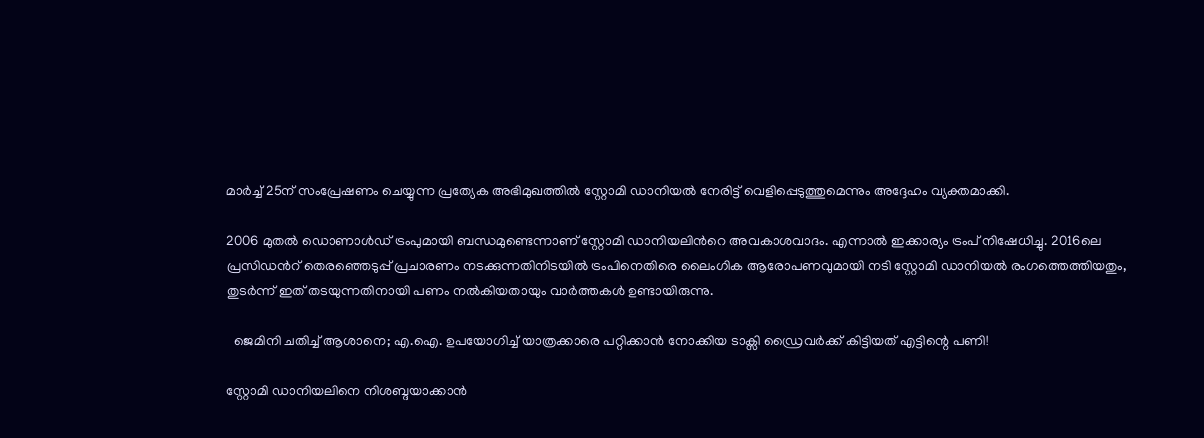മാര്‍ച്ച് 25ന് സംപ്രേഷണം ചെയ്യുന്ന പ്രത്യേക അഭിമുഖത്തില്‍ സ്റ്റോമി ഡാനിയല്‍ നേരിട്ട് വെളിപ്പെടുത്തുമെന്നും അദ്ദേഹം വ്യക്തമാക്കി.

2006 മുതല്‍ ഡൊണാള്‍ഡ് ട്രംപുമായി ബന്ധമുണ്ടെന്നാണ് സ്റ്റോമി ഡാനിയലിന്‍റെ അവകാശവാദം. എന്നാല്‍ ഇക്കാര്യം ട്രംപ് നിഷേധിച്ചു. 2016ലെ പ്രസിഡന്‍റ് തെരഞ്ഞെടുപ്പ് പ്രചാരണം നടക്കുന്നതിനിടയില്‍ ട്രംപിനെതിരെ ലൈംഗിക ആരോപണവുമായി നടി സ്റ്റോമി ഡാനിയല്‍ രംഗത്തെത്തിയതും, തുടര്‍ന്ന് ഇത് തടയുന്നതിനായി പണം നല്‍കിയതായും വാര്‍ത്തകള്‍ ഉണ്ടായിരുന്നു.

  ജെമിനി ചതിച്ച് ആശാനെ; എ.ഐ. ഉപയോഗിച്ച് യാത്രക്കാരെ പറ്റിക്കാൻ നോക്കിയ ടാക്സി ഡ്രൈവർക്ക് കിട്ടിയത് എട്ടിന്റെ പണി!

സ്റ്റോമി ഡാനിയലിനെ നിശബ്ദയാക്കാന്‍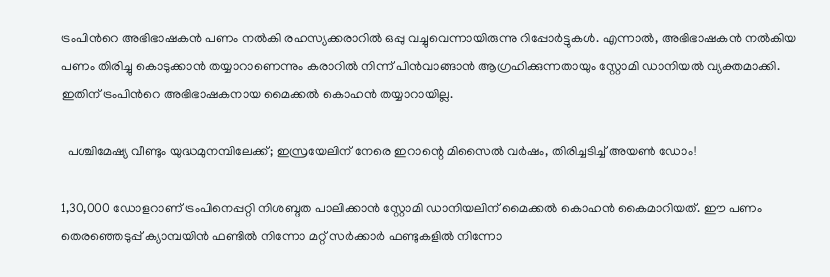ട്രംപിന്‍റെ അഭിഭാഷകന്‍ പണം നല്‍കി രഹസ്യക്കരാറില്‍ ഒപ്പു വച്ചുവെന്നായിരുന്നു റിപ്പോര്‍ട്ടുകള്‍. എന്നാല്‍, അഭിഭാഷകന്‍ നല്‍കിയ പണം തിരിച്ചു കൊടുക്കാന്‍ തയ്യാറാണെന്നും കരാറില്‍ നിന്ന് പിന്‍വാങ്ങാന്‍ ആഗ്രഹിക്കുന്നതായും സ്റ്റോമി ഡാനിയല്‍ വ്യക്തമാക്കി. ഇതിന് ട്രംപിന്‍റെ അഭിഭാഷകനായ മൈക്കല്‍ കൊഹന്‍ തയ്യാറായില്ല.

  പശ്ചിമേഷ്യ വീണ്ടും യുദ്ധമുനമ്പിലേക്ക്; ഇസ്രയേലിന് നേരെ ഇറാന്റെ മിസൈൽ വർഷം, തിരിച്ചടിച്ച് അയൺ ഡോം!

1,30,000 ഡോളറാണ് ട്രംപിനെപ്പറ്റി നിശബ്ദത പാലിക്കാന്‍ സ്റ്റോമി ഡാനിയലിന് മൈക്കല്‍ കൊഹന്‍ കൈമാറിയത്. ഈ പണം തെരഞ്ഞെടുപ്പ് ക്യാമ്പയിന്‍ ഫണ്ടില്‍ നിന്നോ മറ്റ് സര്‍ക്കാര്‍ ഫണ്ടുകളില്‍ നിന്നോ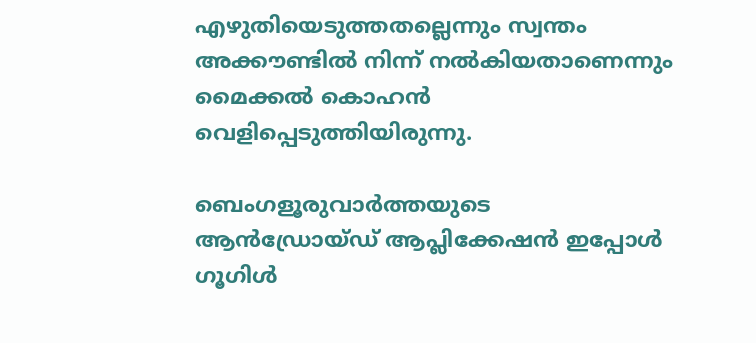എഴുതിയെടുത്തതല്ലെന്നും സ്വന്തം അക്കൗണ്ടില്‍ നിന്ന് നല്‍കിയതാണെന്നും മൈക്കല്‍ കൊഹന്‍ വെളിപ്പെടുത്തിയിരുന്നു.

ബെംഗളൂരുവാർത്തയുടെ ആൻഡ്രോയ്ഡ് ആപ്ലിക്കേഷൻ ഇപ്പോൾ ഗൂഗിൾ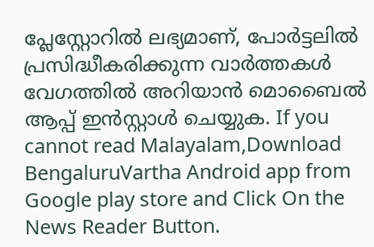പ്ലേസ്റ്റോറിൽ ലഭ്യമാണ്, പോർട്ടലിൽ പ്രസിദ്ധീകരിക്കുന്ന വാർത്തകൾ വേഗത്തിൽ അറിയാൻ മൊബൈൽ ആപ്പ് ഇൻസ്റ്റാൾ ചെയ്യുക. If you cannot read Malayalam,Download BengaluruVartha Android app from Google play store and Click On the News Reader Button.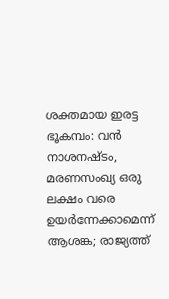ശക്തമായ ഇരട്ട ഭൂകമ്പം: വൻ നാശനഷ്ടം, മരണസംഖ്യ ഒരു ലക്ഷം വരെ ഉയർന്നേക്കാമെന്ന് ആശങ്ക; രാജ്യത്ത്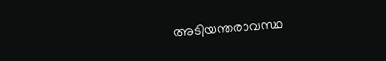അടിയന്തരാവസ്ഥ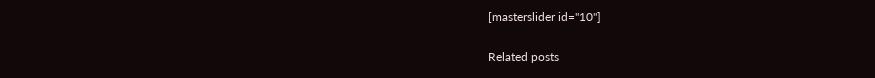[masterslider id="10"]

Related posts